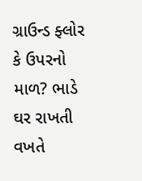ગ્રાઉન્ડ ફ્લોર કે ઉપરનો માળ? ભાડે ઘર રાખતી વખતે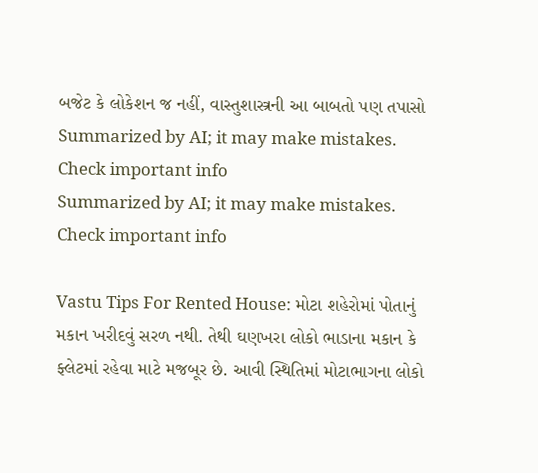બજેટ કે લોકેશન જ નહીં, વાસ્તુશાસ્ત્રની આ બાબતો પણ તપાસો
Summarized by AI; it may make mistakes. Check important info
Summarized by AI; it may make mistakes. Check important info

Vastu Tips For Rented House: મોટા શહેરોમાં પોતાનું મકાન ખરીદવું સરળ નથી. તેથી ઘણખરા લોકો ભાડાના મકાન કે ફ્લેટમાં રહેવા માટે મજબૂર છે. આવી સ્થિતિમાં મોટાભાગના લોકો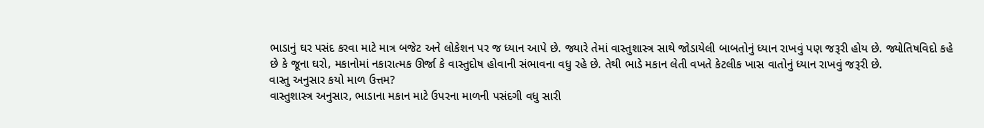ભાડાનું ઘર પસંદ કરવા માટે માત્ર બજેટ અને લોકેશન પર જ ધ્યાન આપે છે. જ્યારે તેમાં વાસ્તુશાસ્ત્ર સાથે જોડાયેલી બાબતોનું ધ્યાન રાખવું પણ જરૂરી હોય છે. જ્યોતિષવિદો કહે છે કે જૂના ઘરો, મકાનોમાં નકારાત્મક ઊર્જા કે વાસ્તુદોષ હોવાની સંભાવના વધુ રહે છે. તેથી ભાડે મકાન લેતી વખતે કેટલીક ખાસ વાતોનું ધ્યાન રાખવું જરૂરી છે.
વાસ્તુ અનુસાર કયો માળ ઉત્તમ?
વાસ્તુશાસ્ત્ર અનુસાર, ભાડાના મકાન માટે ઉપરના માળની પસંદગી વધુ સારી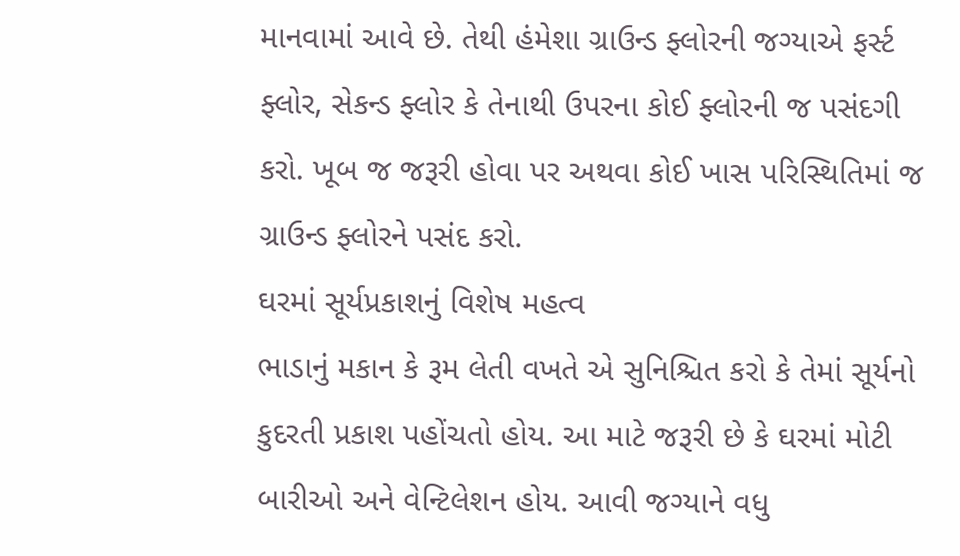માનવામાં આવે છે. તેથી હંમેશા ગ્રાઉન્ડ ફ્લોરની જગ્યાએ ફર્સ્ટ ફ્લોર, સેકન્ડ ફ્લોર કે તેનાથી ઉપરના કોઈ ફ્લોરની જ પસંદગી કરો. ખૂબ જ જરૂરી હોવા પર અથવા કોઈ ખાસ પરિસ્થિતિમાં જ ગ્રાઉન્ડ ફ્લોરને પસંદ કરો.
ઘરમાં સૂર્યપ્રકાશનું વિશેષ મહત્વ
ભાડાનું મકાન કે રૂમ લેતી વખતે એ સુનિશ્ચિત કરો કે તેમાં સૂર્યનો કુદરતી પ્રકાશ પહોંચતો હોય. આ માટે જરૂરી છે કે ઘરમાં મોટી બારીઓ અને વેન્ટિલેશન હોય. આવી જગ્યાને વધુ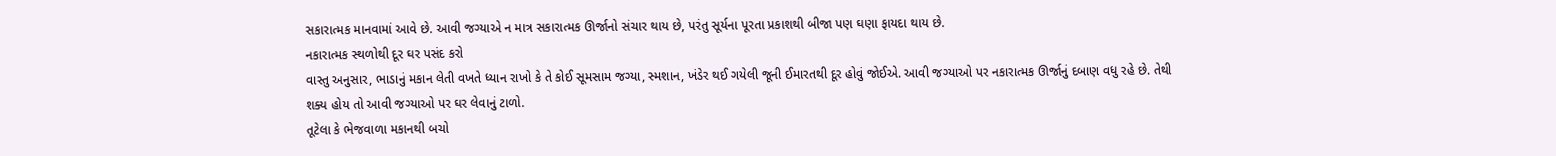સકારાત્મક માનવામાં આવે છે. આવી જગ્યાએ ન માત્ર સકારાત્મક ઊર્જાનો સંચાર થાય છે, પરંતુ સૂર્યના પૂરતા પ્રકાશથી બીજા પણ ઘણા ફાયદા થાય છે.
નકારાત્મક સ્થળોથી દૂર ઘર પસંદ કરો
વાસ્તુ અનુસાર, ભાડાનું મકાન લેતી વખતે ધ્યાન રાખો કે તે કોઈ સૂમસામ જગ્યા, સ્મશાન, ખંડેર થઈ ગયેલી જૂની ઈમારતથી દૂર હોવું જોઈએ. આવી જગ્યાઓ પર નકારાત્મક ઊર્જાનું દબાણ વધુ રહે છે. તેથી શક્ય હોય તો આવી જગ્યાઓ પર ઘર લેવાનું ટાળો.
તૂટેલા કે ભેજવાળા મકાનથી બચો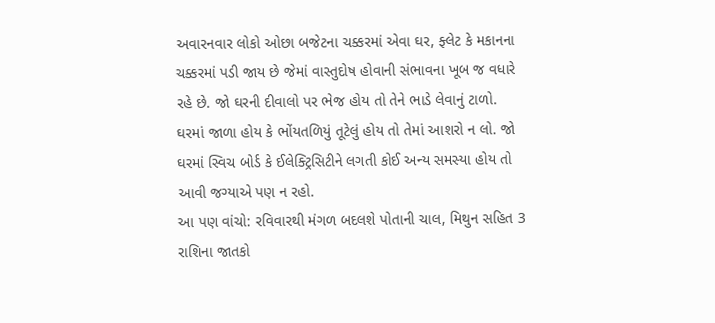અવારનવાર લોકો ઓછા બજેટના ચક્કરમાં એવા ઘર, ફ્લેટ કે મકાનના ચક્કરમાં પડી જાય છે જેમાં વાસ્તુદોષ હોવાની સંભાવના ખૂબ જ વધારે રહે છે. જો ઘરની દીવાલો પર ભેજ હોય તો તેને ભાડે લેવાનું ટાળો. ઘરમાં જાળા હોય કે ભોંયતળિયું તૂટેલું હોય તો તેમાં આશરો ન લો. જો ઘરમાં સ્વિચ બોર્ડ કે ઈલેક્ટ્રિસિટીને લગતી કોઈ અન્ય સમસ્યા હોય તો આવી જગ્યાએ પણ ન રહો.
આ પણ વાંચો: રવિવારથી મંગળ બદલશે પોતાની ચાલ, મિથુન સહિત 3 રાશિના જાતકો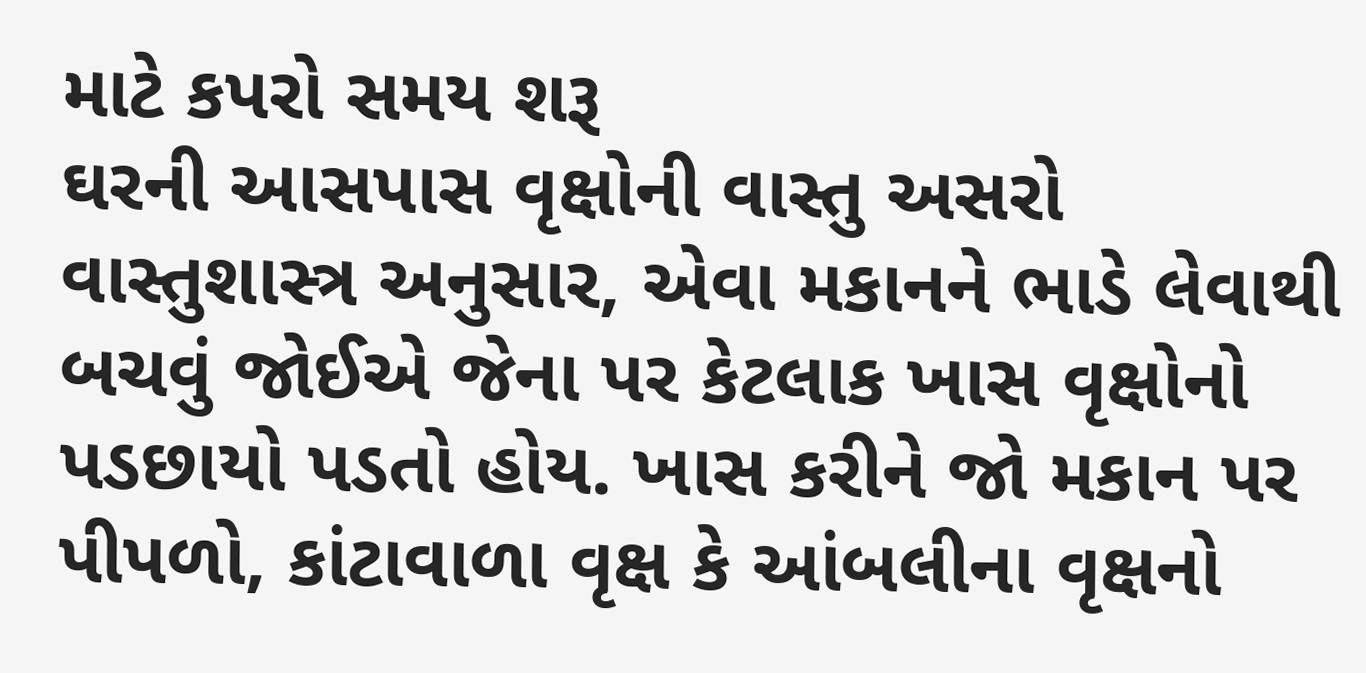માટે કપરો સમય શરૂ
ઘરની આસપાસ વૃક્ષોની વાસ્તુ અસરો
વાસ્તુશાસ્ત્ર અનુસાર, એવા મકાનને ભાડે લેવાથી બચવું જોઈએ જેના પર કેટલાક ખાસ વૃક્ષોનો પડછાયો પડતો હોય. ખાસ કરીને જો મકાન પર પીપળો, કાંટાવાળા વૃક્ષ કે આંબલીના વૃક્ષનો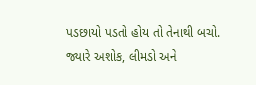પડછાયો પડતો હોય તો તેનાથી બચો. જ્યારે અશોક, લીમડો અને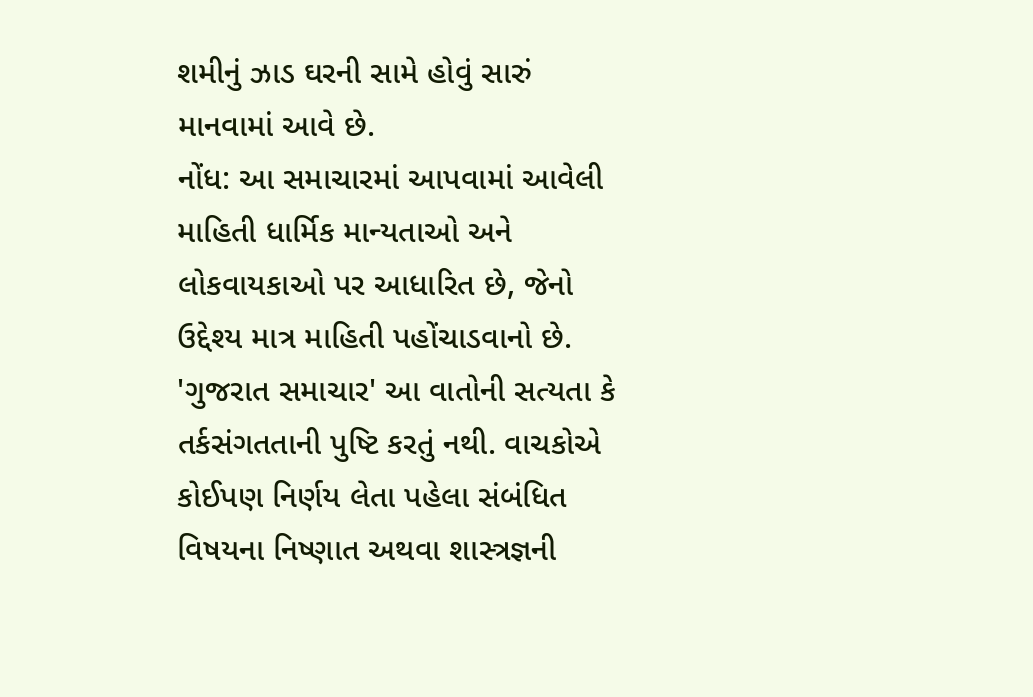શમીનું ઝાડ ઘરની સામે હોવું સારું માનવામાં આવે છે.
નોંધ: આ સમાચારમાં આપવામાં આવેલી માહિતી ધાર્મિક માન્યતાઓ અને લોકવાયકાઓ પર આધારિત છે, જેનો ઉદ્દેશ્ય માત્ર માહિતી પહોંચાડવાનો છે. 'ગુજરાત સમાચાર' આ વાતોની સત્યતા કે તર્કસંગતતાની પુષ્ટિ કરતું નથી. વાચકોએ કોઈપણ નિર્ણય લેતા પહેલા સંબંધિત વિષયના નિષ્ણાત અથવા શાસ્ત્રજ્ઞની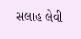સલાહ લેવી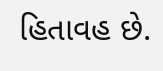હિતાવહ છે.